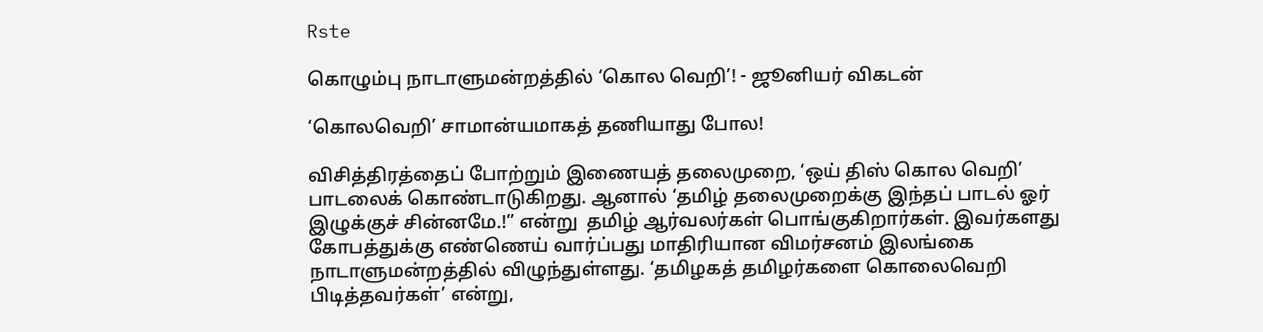Rste

கொழும்பு நாடாளுமன்றத்தில் ‘கொல வெறி’! - ஜூனியர் விகடன்

‘கொலவெறி’ சாமான்யமாகத் தணியாது போல!

விசித்திரத்தைப் போற்றும் இணையத் தலைமுறை, ‘ஒய் திஸ் கொல வெறி’ பாடலைக் கொண்டாடுகிறது. ஆனால் ‘தமிழ் தலைமுறைக்கு இந்தப் பாடல் ஓர் இழுக்குச் சின்னமே.!” என்று  தமிழ் ஆர்வலர்கள் பொங்குகிறார்கள். இவர்களது கோபத்துக்கு எண்ணெய் வார்ப்பது மாதிரியான விமர்சனம் இலங்கை நாடாளுமன்றத்தில் விழுந்துள்ளது. ‘தமிழகத் தமிழர்களை கொலைவெறி பிடித்தவர்கள்’ என்று,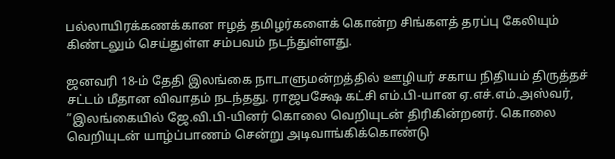பல்லாயிரக்கணக்கான ஈழத் தமிழர்களைக் கொன்ற சிங்களத் தரப்பு கேலியும் கிண்டலும் செய்துள்ள சம்பவம் நடந்துள்ளது.

ஜனவரி 18-ம் தேதி இலங்கை நாடாளுமன்றத்தில் ஊழியர் சகாய நிதியம் திருத்தச் சட்டம் மீதான விவாதம் நடந்தது. ராஜபக்ஷே கட்சி எம்.பி-யான ஏ.எச்.எம்.அஸ்வர், ”இலங்கையில் ஜே.வி.பி-யினர் கொலை வெறியுடன் திரிகின்றனர். கொலை வெறியுடன் யாழ்ப்பாணம் சென்று அடிவாங்கிக்கொண்டு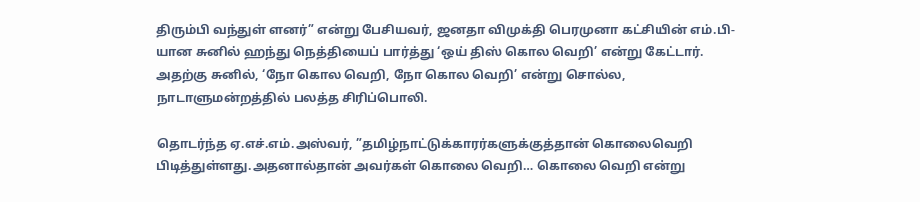திரும்பி வந்துள் ளனர்” என்று பேசியவர், ஜனதா விமுக்தி பெரமுனா கட்சியின் எம்.பி-யான சுனில் ஹந்து நெத்தியைப் பார்த்து ‘ஒய் திஸ் கொல வெறி’ என்று கேட்டார். அதற்கு சுனில், ‘நோ கொல வெறி, நோ கொல வெறி’ என்று சொல்ல, நாடாளுமன்றத்தில் பலத்த சிரிப்பொலி.

தொடர்ந்த ஏ.எச்.எம்.அஸ்வர், ”தமிழ்நாட்டுக்காரர்களுக்குத்தான் கொலைவெறி பிடித்துள்ளது.அதனால்தான் அவர்கள் கொலை வெறி… கொலை வெறி என்று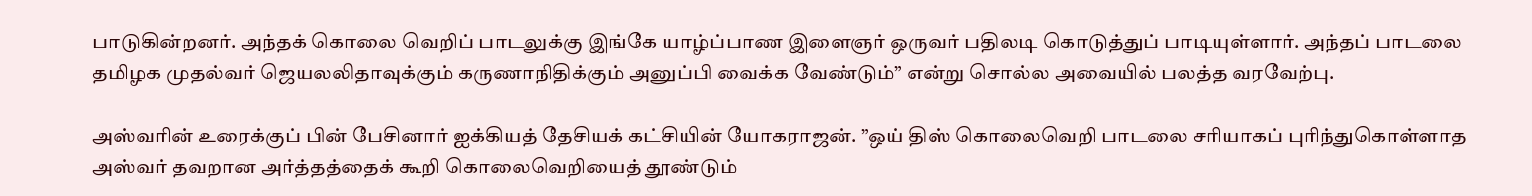பாடுகின்றனர். அந்தக் கொலை வெறிப் பாடலுக்கு இங்கே யாழ்ப்பாண இளைஞர் ஒருவர் பதிலடி கொடுத்துப் பாடியுள்ளார். அந்தப் பாடலை தமிழக முதல்வர் ஜெயலலிதாவுக்கும் கருணாநிதிக்கும் அனுப்பி வைக்க வேண்டும்” என்று சொல்ல அவையில் பலத்த வரவேற்பு.

அஸ்வரின் உரைக்குப் பின் பேசினார் ஐக்கியத் தேசியக் கட்சியின் யோகராஜன். ”ஒய் திஸ் கொலைவெறி பாடலை சரியாகப் புரிந்துகொள்ளாத அஸ்வர் தவறான அர்த்தத்தைக் கூறி கொலைவெறியைத் தூண்டும்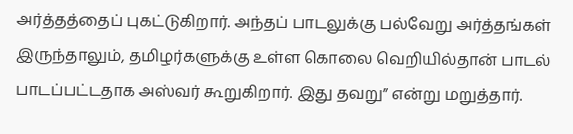அர்த்தத்தைப் புகட்டுகிறார். அந்தப் பாடலுக்கு பல்வேறு அர்த்தங்கள் இருந்தாலும், தமிழர்களுக்கு உள்ள கொலை வெறியில்தான் பாடல் பாடப்பட்டதாக அஸ்வர் கூறுகிறார். இது தவறு” என்று மறுத்தார்.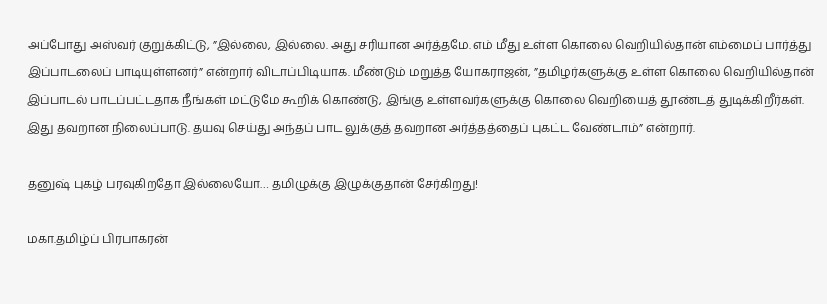அப்போது அஸ்வர் குறுக்கிட்டு, ”இல்லை, இல்லை. அது சரியான அர்த்தமே. எம் மீது உள்ள கொலை வெறியில்தான் எம்மைப் பார்த்து இப்பாடலைப் பாடியுள்ளனர்” என்றார் விடாப்பிடியாக. மீண்டும் மறுத்த யோகராஜன், ”தமிழர்களுக்கு உள்ள கொலை வெறியில்தான் இப்பாடல் பாடப்பட்டதாக நீங்கள் மட்டுமே கூறிக் கொண்டு, இங்கு உள்ளவர்களுக்கு கொலை வெறியைத் தூண்டத் துடிக்கிறீர்கள். இது தவறான நிலைப்பாடு. தயவு செய்து அந்தப் பாட லுக்குத் தவறான அர்த்தத்தைப் புகட்ட வேண்டாம்” என்றார்.

தனுஷ் புகழ் பரவுகிறதோ இல்லையோ… தமிழுக்கு இழுக்குதான் சேர்கிறது!

மகா.தமிழ்ப் பிரபாகரன்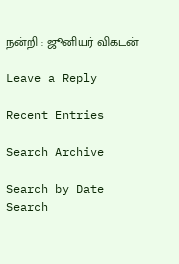நன்றி : ஜூனியர் விகடன்

Leave a Reply

Recent Entries

Search Archive

Search by Date
Search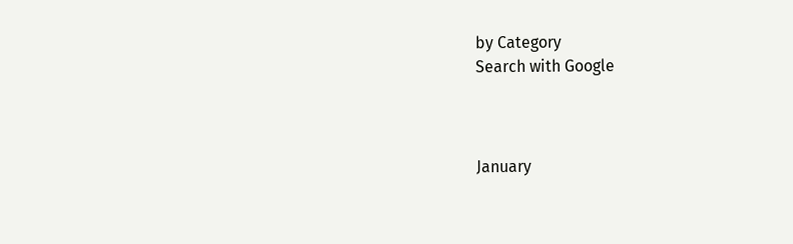by Category
Search with Google



January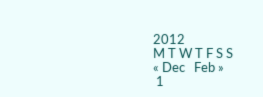2012
M T W T F S S
« Dec   Feb »
 1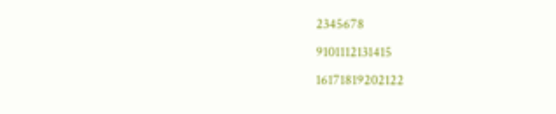2345678
9101112131415
16171819202122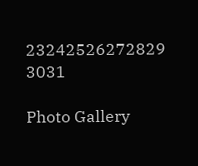23242526272829
3031

Photo Gallery